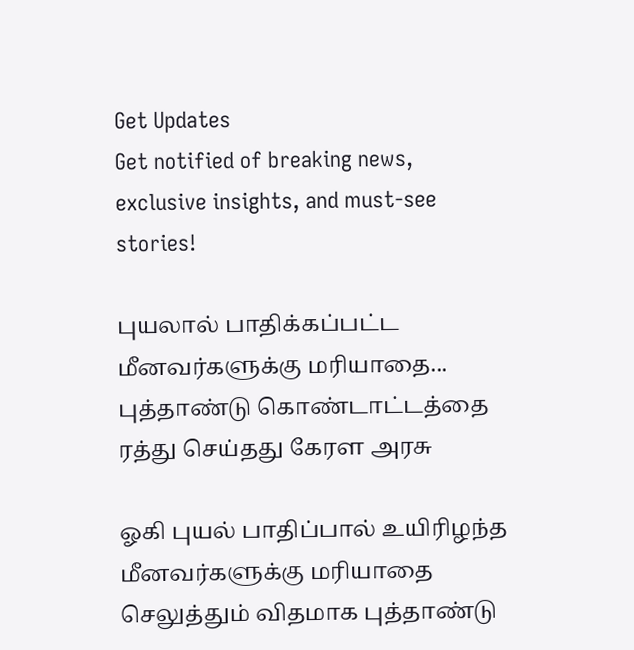Get Updates
Get notified of breaking news, exclusive insights, and must-see stories!

புயலால் பாதிக்கப்பட்ட மீனவர்களுக்கு மரியாதை... புத்தாண்டு கொண்டாட்டத்தை ரத்து செய்தது கேரள அரசு

ஓகி புயல் பாதிப்பால் உயிரிழந்த மீனவர்களுக்கு மரியாதை செலுத்தும் விதமாக புத்தாண்டு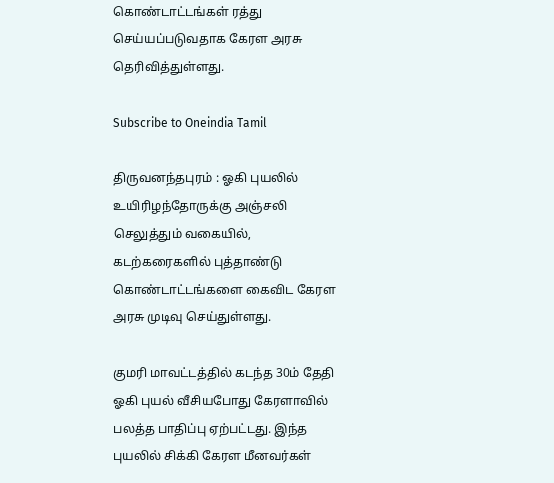கொண்டாட்டங்கள் ரத்து செய்யப்படுவதாக கேரள அரசு தெரிவித்துள்ளது.

Subscribe to Oneindia Tamil

திருவனந்தபுரம் : ஓகி புயலில் உயிரிழந்தோருக்கு அஞ்சலி செலுத்தும் வகையில், கடற்கரைகளில் புத்தாண்டு கொண்டாட்டங்களை கைவிட கேரள அரசு முடிவு செய்துள்ளது.

குமரி மாவட்டத்தில் கடந்த 30ம் தேதி ஓகி புயல் வீசியபோது கேரளாவில் பலத்த பாதிப்பு ஏற்பட்டது. இந்த புயலில் சிக்கி கேரள மீனவர்கள்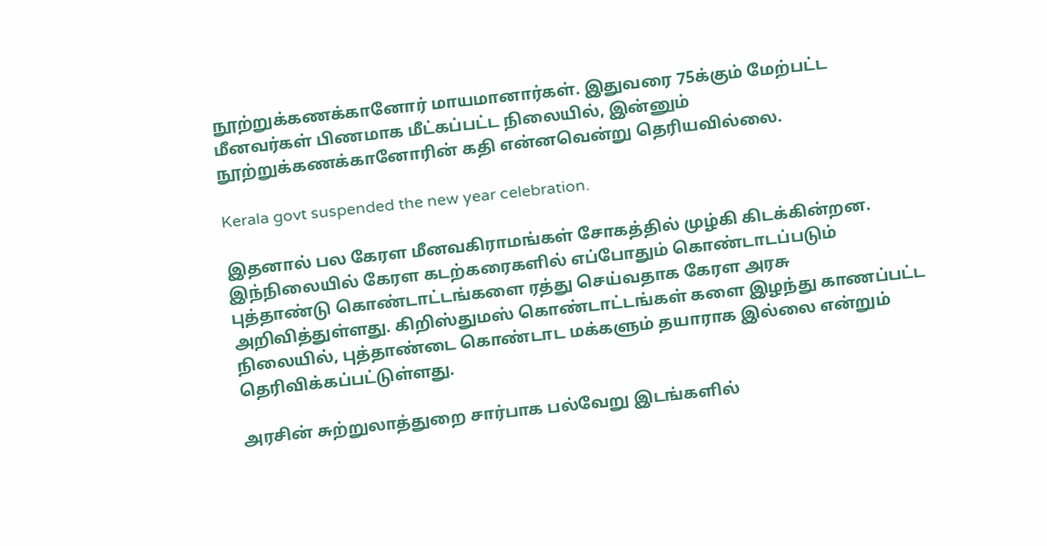நூற்றுக்கணக்கானோர் மாயமானார்கள். இதுவரை 75க்கும் மேற்பட்ட மீனவர்கள் பிணமாக மீட்கப்பட்ட நிலையில், இன்னும் நூற்றுக்கணக்கானோரின் கதி என்னவென்று தெரியவில்லை.

Kerala govt suspended the new year celebration.

இதனால் பல கேரள மீனவகிராமங்கள் சோகத்தில் முழ்கி கிடக்கின்றன. இந்நிலையில் கேரள கடற்கரைகளில் எப்போதும் கொண்டாடப்படும் புத்தாண்டு கொண்டாட்டங்களை ரத்து செய்வதாக கேரள அரசு அறிவித்துள்ளது. கிறிஸ்துமஸ் கொண்டாட்டங்கள் களை இழந்து காணப்பட்ட நிலையில், புத்தாண்டை கொண்டாட மக்களும் தயாராக இல்லை என்றும் தெரிவிக்கப்பட்டுள்ளது.

அரசின் சுற்றுலாத்துறை சார்பாக பல்வேறு இடங்களில்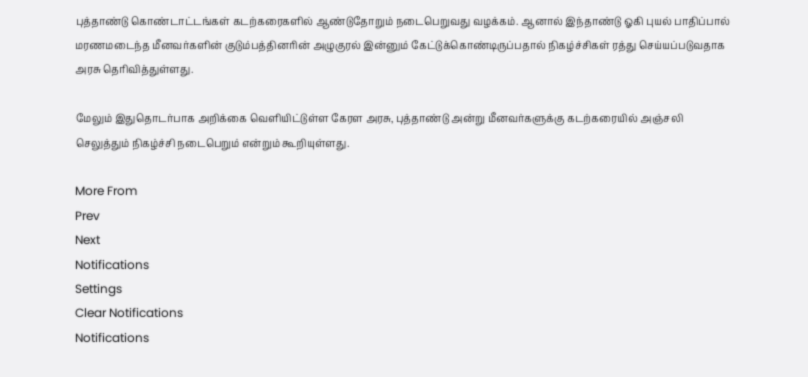புத்தாண்டு கொண்டாட்டங்கள் கடற்கரைகளில் ஆண்டுதோறும் நடைபெறுவது வழக்கம். ஆனால் இந்தாண்டு ஓகி புயல் பாதிப்பால் மரணமடைந்த மீனவர்களின் குடும்பத்தினரின் அழுகுரல் இன்னும் கேட்டுக்கொண்டிருப்பதால் நிகழ்ச்சிகள் ரத்து செய்யப்படுவதாக அரசு தெரிவித்துள்ளது.

மேலும் இதுதொடர்பாக அறிக்கை வெளியிட்டுள்ள கேரள அரசு, புத்தாண்டு அன்று மீனவர்களுக்கு கடற்கரையில் அஞ்சலி செலுத்தும் நிகழ்ச்சி நடைபெறும் என்றும் கூறியுள்ளது.

More From
Prev
Next
Notifications
Settings
Clear Notifications
Notifications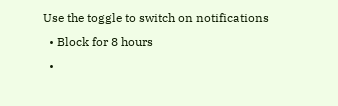Use the toggle to switch on notifications
  • Block for 8 hours
  •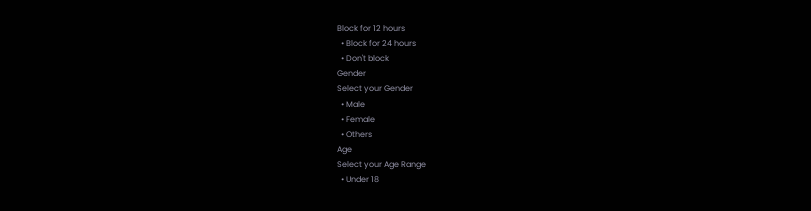Block for 12 hours
  • Block for 24 hours
  • Don't block
Gender
Select your Gender
  • Male
  • Female
  • Others
Age
Select your Age Range
  • Under 18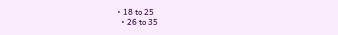• 18 to 25
  • 26 to 35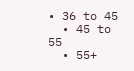• 36 to 45
  • 45 to 55
  • 55+